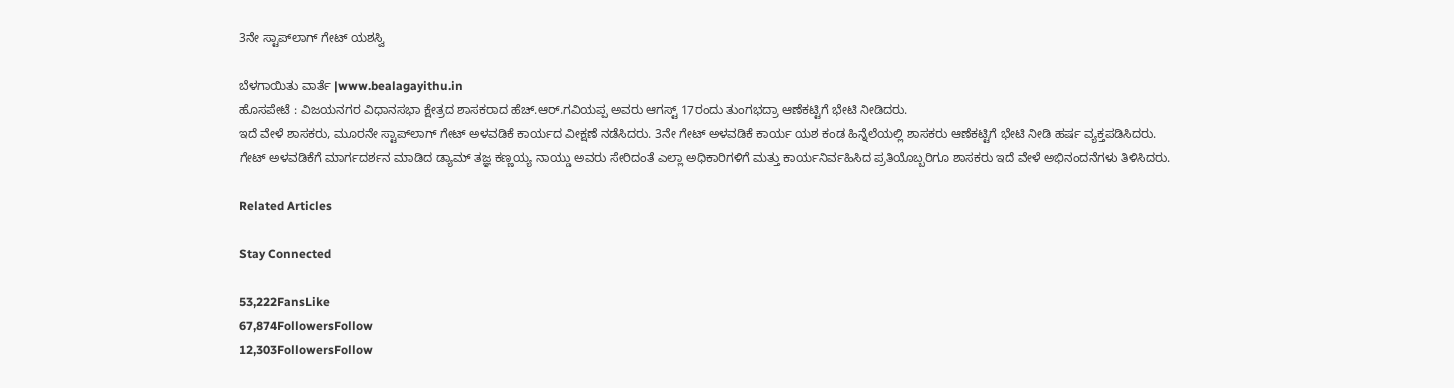3ನೇ ಸ್ಟಾಪ್‌ಲಾಗ್ ಗೇಟ್ ಯಶಸ್ವಿ

ಬೆಳಗಾಯಿತು ವಾರ್ತೆ |www.bealagayithu.in
ಹೊಸಪೇಟೆ : ವಿಜಯನಗರ ವಿಧಾನಸಭಾ ಕ್ಷೇತ್ರದ ಶಾಸಕರಾದ ಹೆಚ್.ಆರ್.ಗವಿಯಪ್ಪ ಅವರು ಆಗಸ್ಟ್ 17ರಂದು ತುಂಗಭದ್ರಾ ಆಣೆಕಟ್ಟಿಗೆ ಭೇಟಿ ನೀಡಿದರು.
ಇದೆ ವೇಳೆ ಶಾಸಕರು, ಮೂರನೇ ಸ್ಟಾಪ್‌ಲಾಗ್ ಗೇಟ್ ಅಳವಡಿಕೆ ಕಾರ್ಯದ ವೀಕ್ಷಣೆ ನಡೆಸಿದರು. 3ನೇ ಗೇಟ್ ಅಳವಡಿಕೆ ಕಾರ್ಯ ಯಶ ಕಂಡ ಹಿನ್ನೆಲೆಯಲ್ಲಿ ಶಾಸಕರು ಆಣೆಕಟ್ಟಿಗೆ ಭೇಟಿ ನೀಡಿ ಹರ್ಷ ವ್ಯಕ್ತಪಡಿಸಿದರು.
ಗೇಟ್ ಅಳವಡಿಕೆಗೆ ಮಾರ್ಗದರ್ಶನ ಮಾಡಿದ ಡ್ಯಾಮ್ ತಜ್ಞ ಕಣ್ಣಯ್ಯ ನಾಯ್ಡು ಅವರು ಸೇರಿದಂತೆ ಎಲ್ಲಾ ಅಧಿಕಾರಿಗಳಿಗೆ ಮತ್ತು ಕಾರ್ಯನಿರ್ವಹಿಸಿದ ಪ್ರತಿಯೊಬ್ಬರಿಗೂ ಶಾಸಕರು ಇದೆ ವೇಳೆ ಅಭಿನಂದನೆಗಳು ತಿಳಿಸಿದರು.

Related Articles

Stay Connected

53,222FansLike
67,874FollowersFollow
12,303FollowersFollow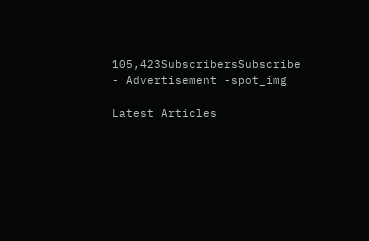105,423SubscribersSubscribe
- Advertisement -spot_img

Latest Articles